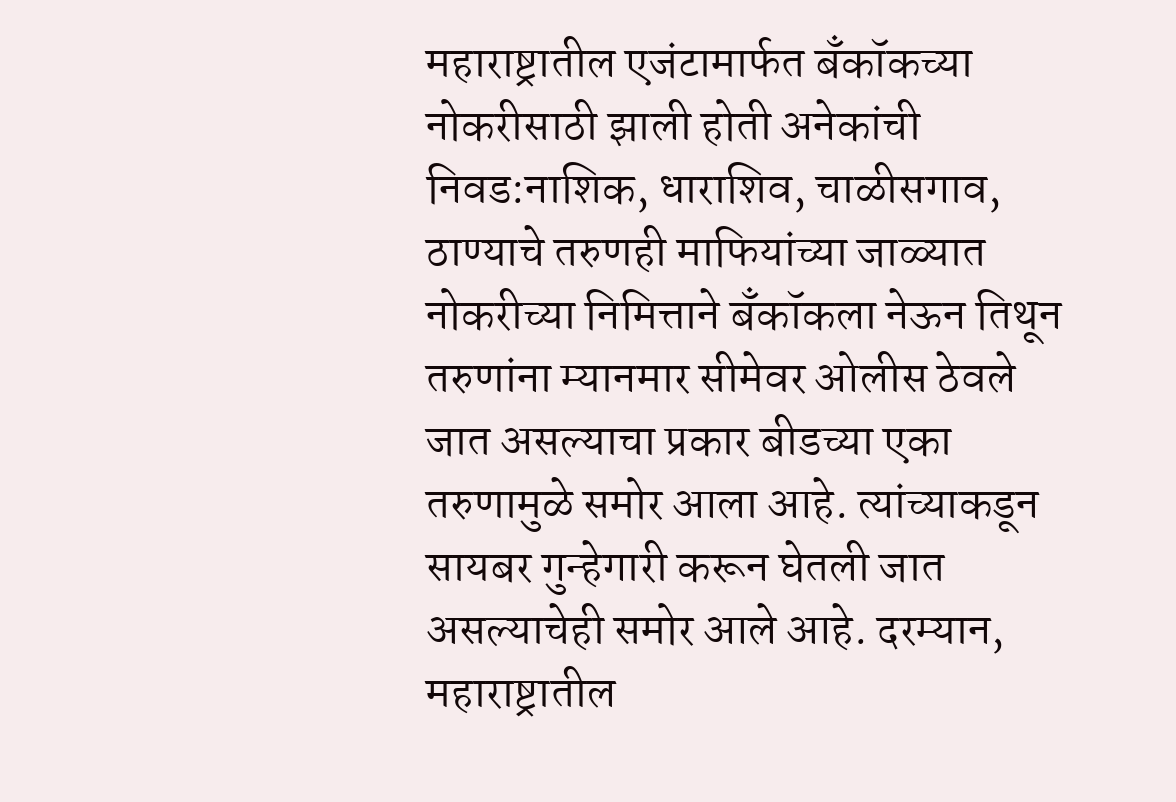महाराष्ट्रातील एजंटामार्फत बँकॉकच्या नोकरीसाठी झाली होती अनेकांची निवड:नाशिक, धाराशिव, चाळीसगाव, ठाण्याचे तरुणही माफियांच्या जाळ्यात
नोकरीच्या निमित्ताने बँकॉकला नेऊन तिथून तरुणांना म्यानमार सीमेवर ओलीस ठेवले जात असल्याचा प्रकार बीडच्या एका तरुणामुळे समोर आला आहे. त्यांच्याकडून सायबर गुन्हेगारी करून घेतली जात असल्याचेही समोर आले आहे. दरम्यान, महाराष्ट्रातील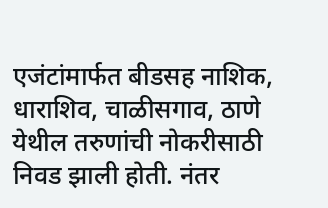एजंटांमार्फत बीडसह नाशिक, धाराशिव, चाळीसगाव, ठाणे येथील तरुणांची नोकरीसाठी निवड झाली होती. नंतर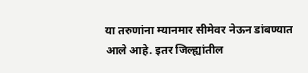या तरुणांना म्यानमार सीमेवर नेऊन डांबण्यात आले आहे. इतर जिल्ह्यांतील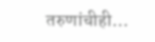तरुणांचीही…